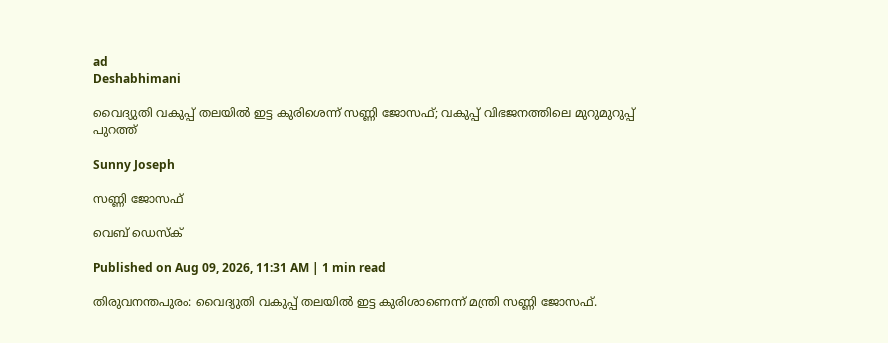ad
Deshabhimani

വൈദ്യുതി വകുപ്പ് തലയിൽ ഇട്ട കുരിശെന്ന് സണ്ണി ജോസഫ്; വകുപ്പ് വിഭജനത്തിലെ മുറുമുറുപ്പ് പുറത്ത്

Sunny Joseph

സണ്ണി ജോസഫ്

വെബ് ഡെസ്ക്

Published on Aug 09, 2026, 11:31 AM | 1 min read

തിരുവനന്തപുരം: വൈദ്യുതി വകുപ്പ് തലയിൽ ഇട്ട കുരിശാണെന്ന് മന്ത്രി സണ്ണി ജോസഫ്.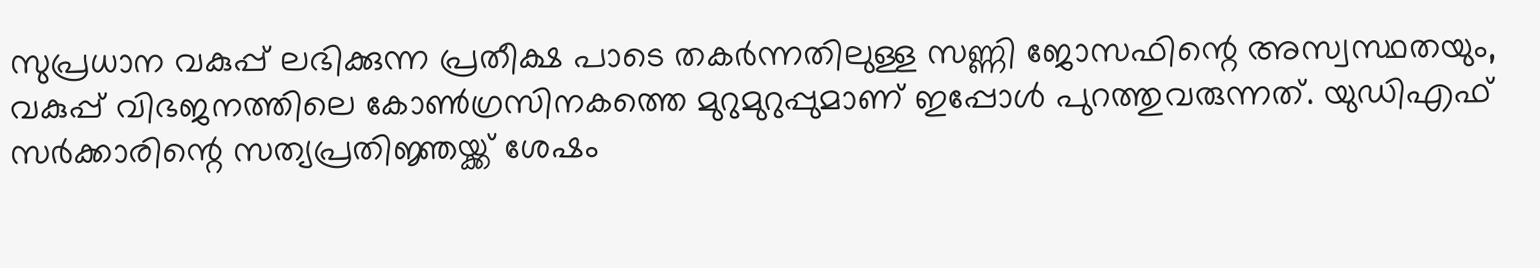സുപ്രധാന വകുപ്പ് ലഭിക്കുന്ന പ്രതീക്ഷ പാടെ തകർന്നതിലുള്ള സണ്ണി ജോസഫിന്റെ അസ്വസ്ഥതയും, വകുപ്പ് വിഭജനത്തിലെ കോൺഗ്രസിനകത്തെ മുറുമുറുപ്പുമാണ് ഇപ്പോൾ പുറത്തുവരുന്നത്. യു‍ഡിഎഫ് സർക്കാരിന്റെ സത്യപ്രതിജ്ഞയ്ക്ക് ശേഷം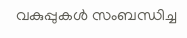വകുപ്പുകൾ സംബന്ധിച്ച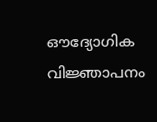ഔദ്യോഗിക വിജ്ഞാപനം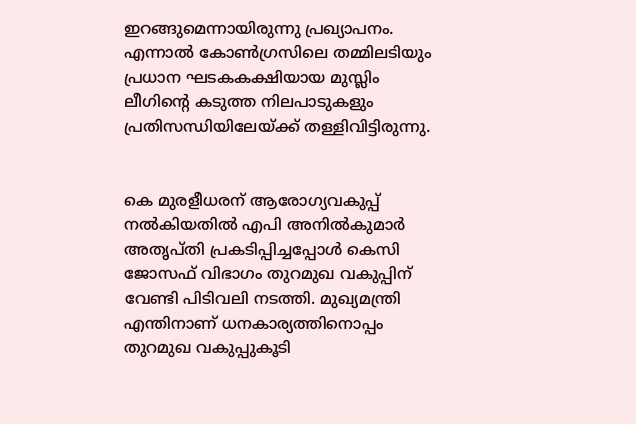ഇറങ്ങുമെന്നായിരുന്നു പ്രഖ്യാപനം. എന്നാൽ ‌കോൺഗ്രസിലെ തമ്മിലടിയും പ്രധാന ഘടകകക്ഷിയായ മുസ്ലിം ലീഗിന്റെ കടുത്ത നിലപാടുകളും പ്രതിസന്ധിയിലേയ്ക്ക് തള്ളിവിട്ടിരുന്നു.


കെ മുരളീധരന് ആരോഗ്യവകുപ്പ് നൽകിയതിൽ എപി അനിൽകുമാർ അതൃപ്തി പ്രകടിപ്പിച്ചപ്പോൾ കെസി ജോസഫ് വിഭാഗം തുറമുഖ വകുപ്പിന് വേണ്ടി പിടിവലി നടത്തി. മുഖ്യമന്ത്രി എന്തിനാണ് ധനകാര്യത്തിനൊപ്പം തുറമുഖ വകുപ്പുകൂടി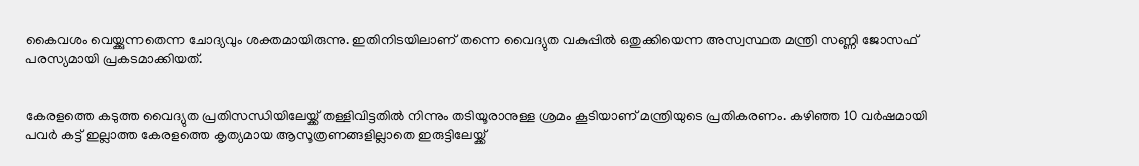കൈവശം വെയ്ക്കുന്നതെന്ന ചോദ്യവും ശക്തമായിരുന്നു. ഇതിനിടയിലാണ് തന്നെ വൈദ്യുത വകുപ്പിൽ ഒതുക്കിയെന്ന അസ്വസ്ഥത മന്ത്രി സണ്ണി ജോസഫ് പരസ്യമായി പ്രകടമാക്കിയത്.


കേരളത്തെ കടുത്ത വൈദ്യുത പ്രതിസന്ധിയിലേയ്ക്ക് തള്ളിവിട്ടതിൽ നിന്നും തടിയൂരാനുള്ള ശ്രമം കൂടിയാണ് മന്ത്രിയുടെ പ്രതികരണം. കഴിഞ്ഞ 10 വർഷമായി പവർ കട്ട് ഇല്ലാത്ത കേരളത്തെ കൃത്യമായ ആസൂത്രണങ്ങളില്ലാതെ ഇരുട്ടിലേയ്ക്ക്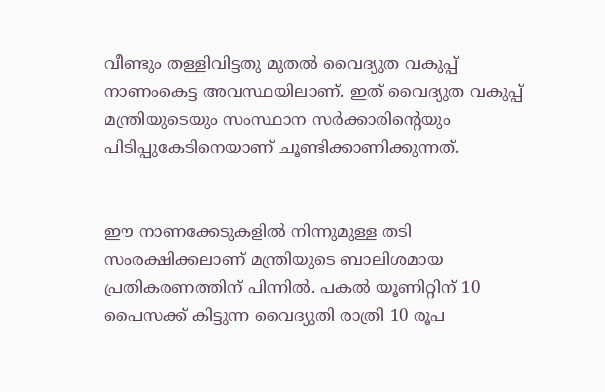വീണ്ടും തള്ളിവിട്ടതു മുതൽ വൈദ്യുത വകുപ്പ് നാണംകെട്ട അവസ്ഥയിലാണ്. ഇത് വൈദ്യുത വകുപ്പ് മന്ത്രിയുടെയും സംസ്ഥാന സർക്കാരിന്റെയും പിടിപ്പുകേടിനെയാണ് ചൂണ്ടിക്കാണിക്കുന്നത്.


ഈ നാണക്കേടുകളിൽ നിന്നുമുള്ള തടി സംരക്ഷിക്കലാണ് മന്ത്രിയുടെ ബാലിശമായ പ്രതികരണത്തിന് പിന്നിൽ. പകൽ യൂണിറ്റിന് 10 പൈസക്ക് കിട്ടുന്ന വൈദ്യുതി രാത്രി 10 രൂപ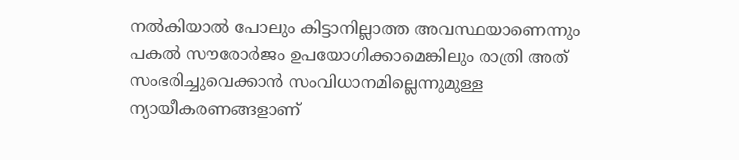നല്‍കിയാൽ പോലും കിട്ടാനില്ലാത്ത അവസ്ഥയാണെന്നും പകൽ സൗരോർജം ഉപയോഗിക്കാമെങ്കിലും രാത്രി അത്‌ സംഭരിച്ചുവെക്കാൻ സംവിധാനമില്ലെന്നുമുള്ള ന്യായീകരണങ്ങളാണ്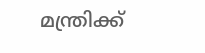മന്ത്രിക്ക്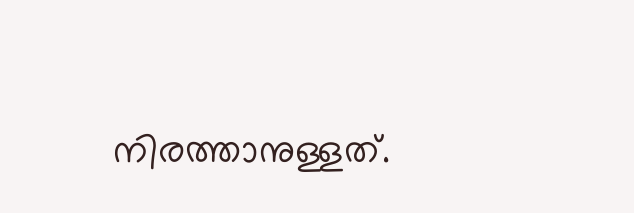നിരത്താനുള്ളത്.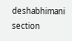deshabhimani section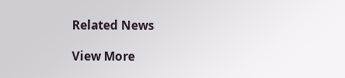Related News

View More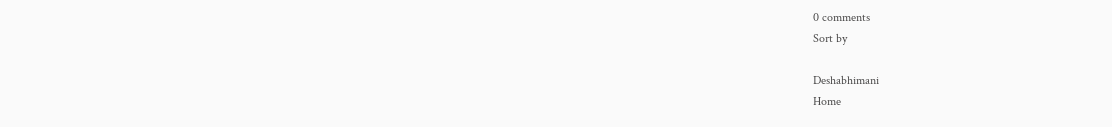0 comments
Sort by

Deshabhimani
Home